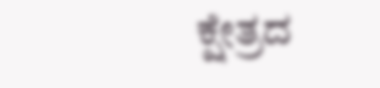ಕ್ಷೇತ್ರದ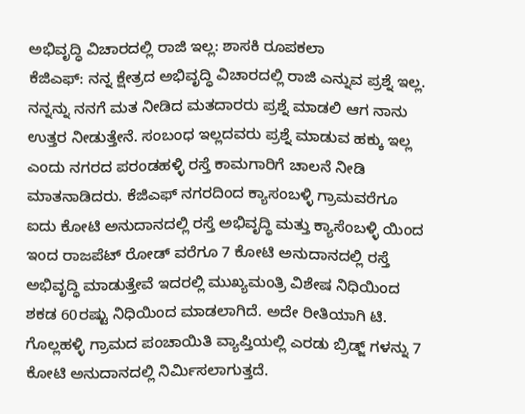ಅಭಿವೃದ್ಧಿ ವಿಚಾರದಲ್ಲಿ ರಾಜಿ ಇಲ್ಲ: ಶಾಸಕಿ ರೂಪಕಲಾ
ಕೆಜಿಎಫ್: ನನ್ನ ಕ್ಷೇತ್ರದ ಅಭಿವೃದ್ಧಿ ವಿಚಾರದಲ್ಲಿ ರಾಜಿ ಎನ್ನುವ ಪ್ರಶ್ನೆ ಇಲ್ಲ. ನನ್ನನ್ನು ನನಗೆ ಮತ ನೀಡಿದ ಮತದಾರರು ಪ್ರಶ್ನೆ ಮಾಡಲಿ ಆಗ ನಾನು ಉತ್ತರ ನೀಡುತ್ತೇನೆ. ಸಂಬಂಧ ಇಲ್ಲದವರು ಪ್ರಶ್ನೆ ಮಾಡುವ ಹಕ್ಕು ಇಲ್ಲ ಎಂದು ನಗರದ ಪರಂಡಹಳ್ಳಿ ರಸ್ತೆ ಕಾಮಗಾರಿಗೆ ಚಾಲನೆ ನೀಡಿ ಮಾತನಾಡಿದರು. ಕೆಜಿಎಫ್ ನಗರದಿಂದ ಕ್ಯಾಸಂಬಳ್ಳಿ ಗ್ರಾಮವರೆಗೂ ಐದು ಕೋಟಿ ಅನುದಾನದಲ್ಲಿ ರಸ್ತೆ ಅಭಿವೃದ್ಧಿ ಮತ್ತು ಕ್ಯಾಸೆಂಬಳ್ಳಿ ಯಿಂದ ಇಂದ ರಾಜಪೆಟ್ ರೋಡ್ ವರೆಗೂ 7 ಕೋಟಿ ಅನುದಾನದಲ್ಲಿ ರಸ್ತೆ ಅಭಿವೃದ್ಧಿ ಮಾಡುತ್ತೇವೆ ಇದರಲ್ಲಿ ಮುಖ್ಯಮಂತ್ರಿ ವಿಶೇಷ ನಿಧಿಯಿಂದ ಶಕಡ 60ರಷ್ಟು ನಿಧಿಯಿಂದ ಮಾಡಲಾಗಿದೆ. ಅದೇ ರೀತಿಯಾಗಿ ಟಿ. ಗೊಲ್ಲಹಳ್ಳಿ ಗ್ರಾಮದ ಪಂಚಾಯಿತಿ ವ್ಯಾಪ್ತಿಯಲ್ಲಿ ಎರಡು ಬ್ರಿಡ್ಜ್ ಗಳನ್ನು 7 ಕೋಟಿ ಅನುದಾನದಲ್ಲಿ ನಿರ್ಮಿಸಲಾಗುತ್ತದೆ.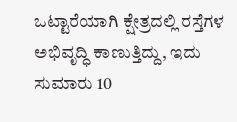ಒಟ್ಟಾರೆಯಾಗಿ ಕ್ಷೇತ್ರದಲ್ಲಿ ರಸ್ತೆಗಳ ಅಭಿವೃದ್ಧಿ ಕಾಣುತ್ತಿದ್ದು, ಇದು ಸುಮಾರು 10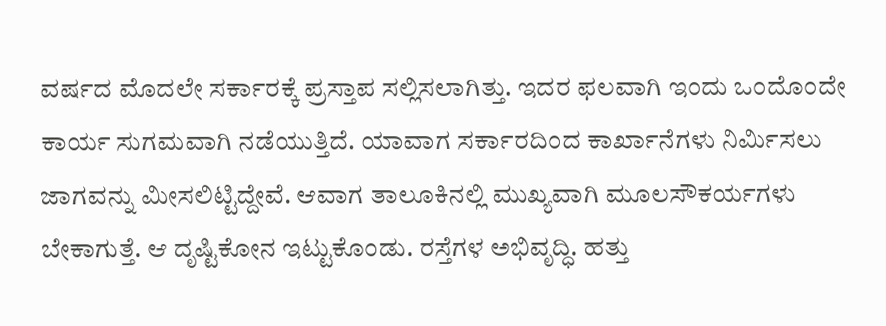ವರ್ಷದ ಮೊದಲೇ ಸರ್ಕಾರಕ್ಕೆ ಪ್ರಸ್ತಾಪ ಸಲ್ಲಿಸಲಾಗಿತ್ತು. ಇದರ ಫಲವಾಗಿ ಇಂದು ಒಂದೊಂದೇ ಕಾರ್ಯ ಸುಗಮವಾಗಿ ನಡೆಯುತ್ತಿದೆ. ಯಾವಾಗ ಸರ್ಕಾರದಿಂದ ಕಾರ್ಖಾನೆಗಳು ನಿರ್ಮಿಸಲು ಜಾಗವನ್ನು ಮೀಸಲಿಟ್ಟಿದ್ದೇವೆ. ಆವಾಗ ತಾಲೂಕಿನಲ್ಲಿ ಮುಖ್ಯವಾಗಿ ಮೂಲಸೌಕರ್ಯಗಳು ಬೇಕಾಗುತ್ತೆ. ಆ ದೃಷ್ಟಿಕೋನ ಇಟ್ಟುಕೊಂಡು. ರಸ್ತೆಗಳ ಅಭಿವೃದ್ಧಿ. ಹತ್ತು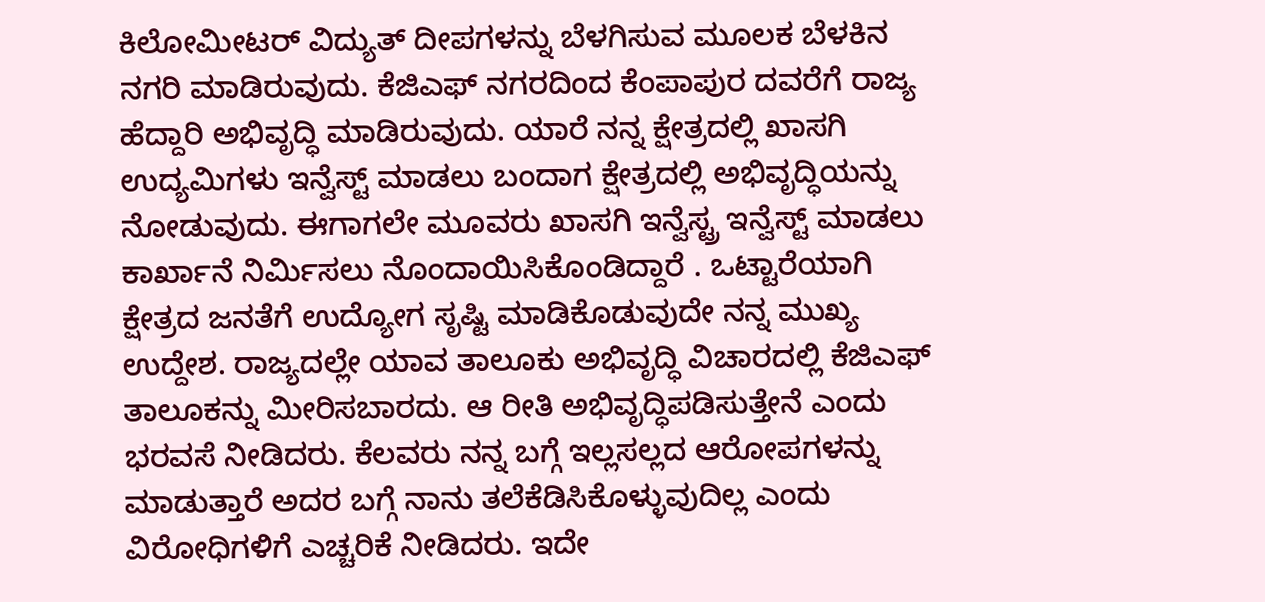ಕಿಲೋಮೀಟರ್ ವಿದ್ಯುತ್ ದೀಪಗಳನ್ನು ಬೆಳಗಿಸುವ ಮೂಲಕ ಬೆಳಕಿನ ನಗರಿ ಮಾಡಿರುವುದು. ಕೆಜಿಎಫ್ ನಗರದಿಂದ ಕೆಂಪಾಪುರ ದವರೆಗೆ ರಾಜ್ಯ ಹೆದ್ದಾರಿ ಅಭಿವೃದ್ಧಿ ಮಾಡಿರುವುದು. ಯಾರೆ ನನ್ನ ಕ್ಷೇತ್ರದಲ್ಲಿ ಖಾಸಗಿ ಉದ್ಯಮಿಗಳು ಇನ್ವೆಸ್ಟ್ ಮಾಡಲು ಬಂದಾಗ ಕ್ಷೇತ್ರದಲ್ಲಿ ಅಭಿವೃದ್ಧಿಯನ್ನು ನೋಡುವುದು. ಈಗಾಗಲೇ ಮೂವರು ಖಾಸಗಿ ಇನ್ವೆಸ್ಟ್ರ ಇನ್ವೆಸ್ಟ್ ಮಾಡಲು ಕಾರ್ಖಾನೆ ನಿರ್ಮಿಸಲು ನೊಂದಾಯಿಸಿಕೊಂಡಿದ್ದಾರೆ . ಒಟ್ಟಾರೆಯಾಗಿ ಕ್ಷೇತ್ರದ ಜನತೆಗೆ ಉದ್ಯೋಗ ಸೃಷ್ಟಿ ಮಾಡಿಕೊಡುವುದೇ ನನ್ನ ಮುಖ್ಯ ಉದ್ದೇಶ. ರಾಜ್ಯದಲ್ಲೇ ಯಾವ ತಾಲೂಕು ಅಭಿವೃದ್ಧಿ ವಿಚಾರದಲ್ಲಿ ಕೆಜಿಎಫ್ ತಾಲೂಕನ್ನು ಮೀರಿಸಬಾರದು. ಆ ರೀತಿ ಅಭಿವೃದ್ಧಿಪಡಿಸುತ್ತೇನೆ ಎಂದು ಭರವಸೆ ನೀಡಿದರು. ಕೆಲವರು ನನ್ನ ಬಗ್ಗೆ ಇಲ್ಲಸಲ್ಲದ ಆರೋಪಗಳನ್ನು ಮಾಡುತ್ತಾರೆ ಅದರ ಬಗ್ಗೆ ನಾನು ತಲೆಕೆಡಿಸಿಕೊಳ್ಳುವುದಿಲ್ಲ ಎಂದು ವಿರೋಧಿಗಳಿಗೆ ಎಚ್ಚರಿಕೆ ನೀಡಿದರು. ಇದೇ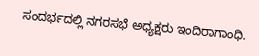ಸಂದರ್ಭದಲ್ಲಿ ನಗರಸಭೆ ಅಧ್ಯಕ್ಷರು ಇಂದಿರಾಗಾಂಧಿ.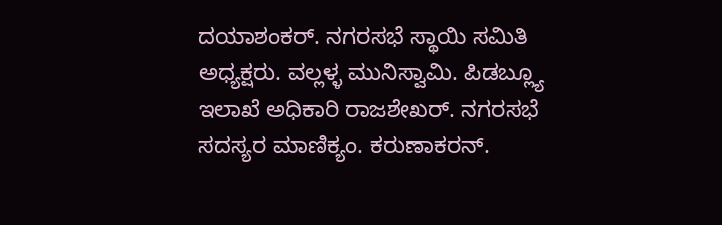ದಯಾಶಂಕರ್. ನಗರಸಭೆ ಸ್ಥಾಯಿ ಸಮಿತಿ ಅಧ್ಯಕ್ಷರು. ವಲ್ಲಳ್ಳ ಮುನಿಸ್ವಾಮಿ. ಪಿಡಬ್ಲ್ಯೂ ಇಲಾಖೆ ಅಧಿಕಾರಿ ರಾಜಶೇಖರ್. ನಗರಸಭೆ ಸದಸ್ಯರ ಮಾಣಿಕ್ಯಂ. ಕರುಣಾಕರನ್.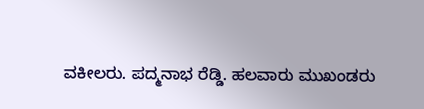ವಕೀಲರು. ಪದ್ಮನಾಭ ರೆಡ್ಡಿ. ಹಲವಾರು ಮುಖಂಡರು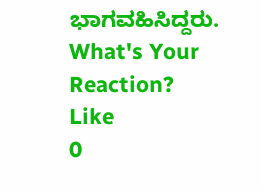ಭಾಗವಹಿಸಿದ್ದರು.
What's Your Reaction?
Like
0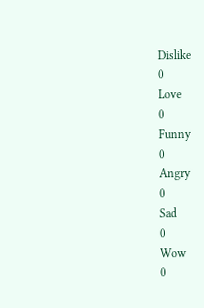Dislike
0
Love
0
Funny
0
Angry
0
Sad
0
Wow
0